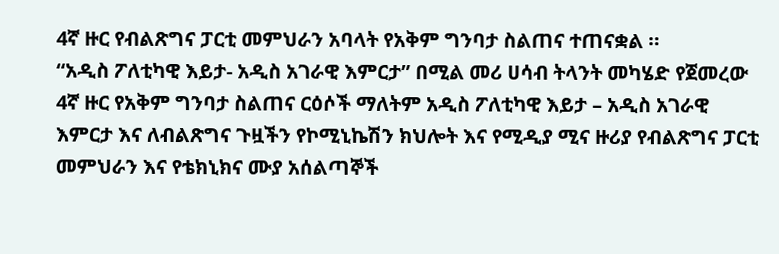4ኛ ዙር የብልጽግና ፓርቲ መምህራን አባላት የአቅም ግንባታ ስልጠና ተጠናቋል ።
“አዲስ ፖለቲካዊ እይታ- አዲስ አገራዊ እምርታ” በሚል መሪ ሀሳብ ትላንት መካሄድ የጀመረው 4ኛ ዙር የአቅም ግንባታ ስልጠና ርዕሶች ማለትም አዲስ ፖለቲካዊ እይታ – አዲስ አገራዊ እምርታ እና ለብልጽግና ጉዟችን የኮሚኒኬሽን ክህሎት እና የሚዲያ ሚና ዙሪያ የብልጽግና ፓርቲ መምህራን እና የቴክኒክና ሙያ አሰልጣኞች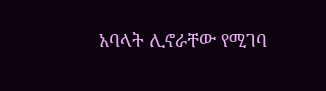አባላት ሊኖራቸው የሚገባ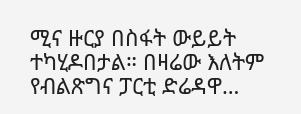ሚና ዙርያ በስፋት ውይይት ተካሂዶበታል። በዛሬው እለትም የብልጽግና ፓርቲ ድሬዳዋ…